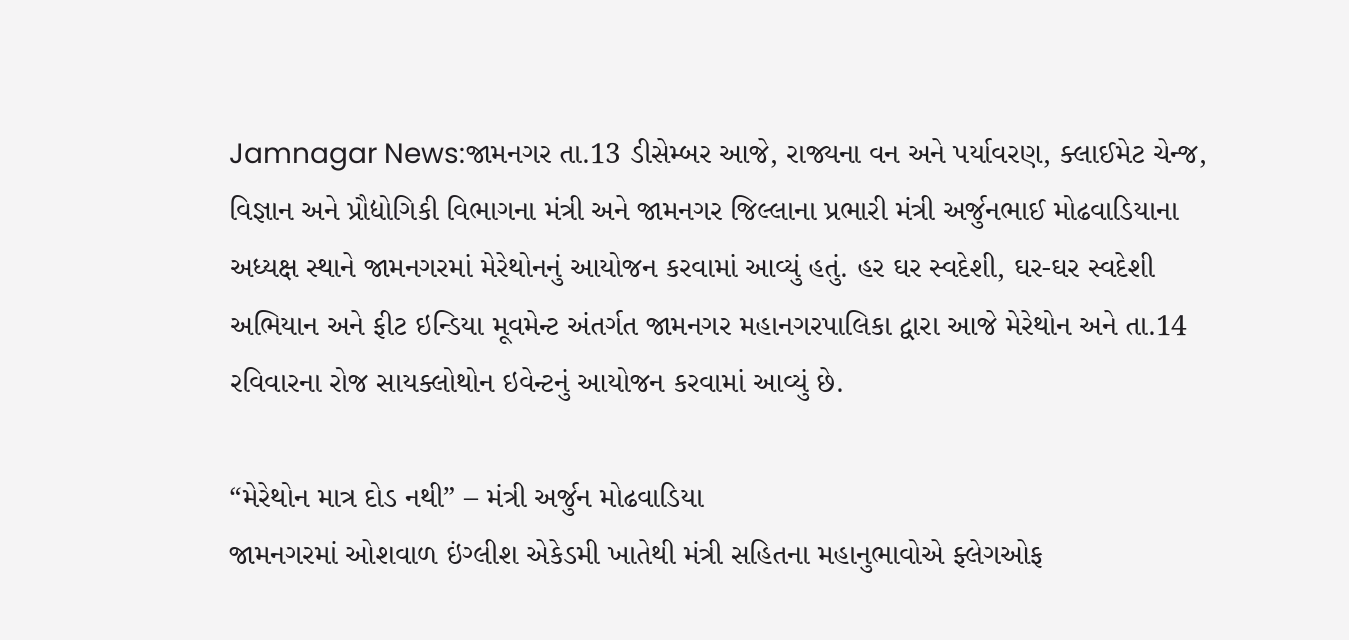Jamnagar News:જામનગર તા.13 ડીસેમ્બર આજે, રાજ્યના વન અને પર્યાવરણ, ક્લાઈમેટ ચેન્જ, વિજ્ઞાન અને પ્રૌદ્યોગિકી વિભાગના મંત્રી અને જામનગર જિલ્લાના પ્રભારી મંત્રી અર્જુનભાઈ મોઢવાડિયાના અધ્યક્ષ સ્થાને જામનગરમાં મેરેથોનનું આયોજન કરવામાં આવ્યું હતું. હર ઘર સ્વદેશી, ઘર-ઘર સ્વદેશી અભિયાન અને ફીટ ઇન્ડિયા મૂવમેન્ટ અંતર્ગત જામનગર મહાનગરપાલિકા દ્વારા આજે મેરેથોન અને તા.14 રવિવારના રોજ સાયક્લોથોન ઇવેન્ટનું આયોજન કરવામાં આવ્યું છે.

“મેરેથોન માત્ર દોડ નથી” – મંત્રી અર્જુન મોઢવાડિયા
જામનગરમાં ઓશવાળ ઇંગ્લીશ એકેડમી ખાતેથી મંત્રી સહિતના મહાનુભાવોએ ફ્લેગઓફ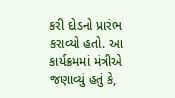કરી દોડનો પ્રારંભ કરાવ્યો હતો. આ કાર્યક્રમમાં મંત્રીએ જણાવ્યું હતું કે,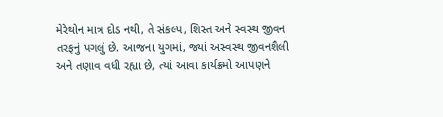મેરેથોન માત્ર દોડ નથી, તે સંકલ્પ, શિસ્ત અને સ્વસ્થ જીવન તરફનું પગલું છે. આજના યુગમાં, જ્યાં અસ્વસ્થ જીવનશૈલી અને તણાવ વધી રહ્યા છે, ત્યાં આવા કાર્યક્રમો આપણને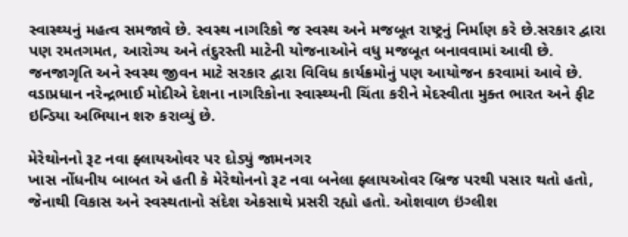સ્વાસ્થ્યનું મહત્વ સમજાવે છે. સ્વસ્થ નાગરિકો જ સ્વસ્થ અને મજબૂત રાષ્ટ્રનું નિર્માણ કરે છે.સરકાર દ્વારા પણ રમતગમત, આરોગ્ય અને તંદુરસ્તી માટેની યોજનાઓને વધુ મજબૂત બનાવવામાં આવી છે. જનજાગૃતિ અને સ્વસ્થ જીવન માટે સરકાર દ્વારા વિવિધ કાર્યક્રમોનું પણ આયોજન કરવામાં આવે છે. વડાપ્રધાન નરેન્દ્રભાઈ મોદીએ દેશના નાગરિકોના સ્વાસ્થ્યની ચિંતા કરીને મેદસ્વીતા મુક્ત ભારત અને ફીટ ઇન્ડિયા અભિયાન શરુ કરાવ્યું છે.

મેરેથોનનો રૂટ નવા ફ્લાયઓવર પર દોડ્યું જામનગર
ખાસ નોંધનીય બાબત એ હતી કે મેરેથોનનો રૂટ નવા બનેલા ફ્લાયઓવર બ્રિજ પરથી પસાર થતો હતો, જેનાથી વિકાસ અને સ્વસ્થતાનો સંદેશ એકસાથે પ્રસરી રહ્યો હતો. ઓશવાળ ઇંગ્લીશ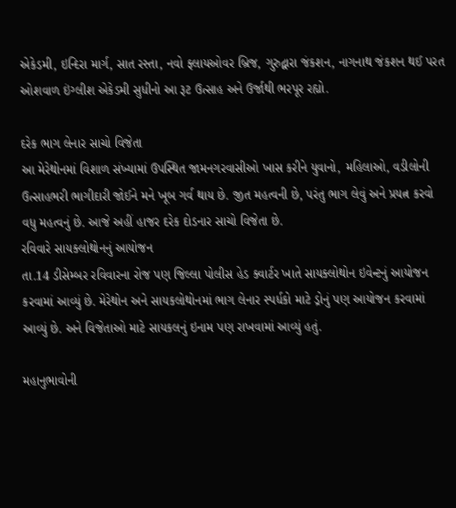એકેડમી, ઇન્દિરા માર્ગ, સાત રસ્તા, નવો ફ્લાયઓવર બ્રિજ, ગુરુદ્વારા જંકશન, નાગનાથ જંકશન થઈ પરત ઓશવાળ ઇંગ્લીશ એકેડમી સુધીનો આ રૂટ ઉત્સાહ અને ઉર્જાથી ભરપૂર રહ્યો.

દરેક ભાગ લેનાર સાચો વિજેતા
આ મેરેથોનમાં વિશાળ સંખ્યામાં ઉપસ્થિત જામનગરવાસીઓ ખાસ કરીને યુવાનો, મહિલાઓ, વડીલોની ઉત્સાહભરી ભાગીદારી જોઈને મને ખૂબ ગર્વ થાય છે. જીત મહત્વની છે, પરંતુ ભાગ લેવું અને પ્રયત્ન કરવો વધુ મહત્વનું છે. આજે અહીં હાજર દરેક દોડનાર સાચો વિજેતા છે.
રવિવારે સાયક્લોથોનનું આયોજન
તા.14 ડીસેમ્બર રવિવારના રોજ પણ જિલ્લા પોલીસ હેડ ક્વાર્ટર ખાતે સાયક્લોથોન ઇવેન્ટનું આયોજન કરવામાં આવ્યું છે. મેરેથોન અને સાયકલોથોનમાં ભાગ લેનાર સ્પર્ધકો માટે ડ્રોનું પણ આયોજન કરવામાં આવ્યું છે. અને વિજેતાઓ માટે સાયકલનું ઇનામ પણ રાખવામાં આવ્યું હતું.

મહાનુભાવોની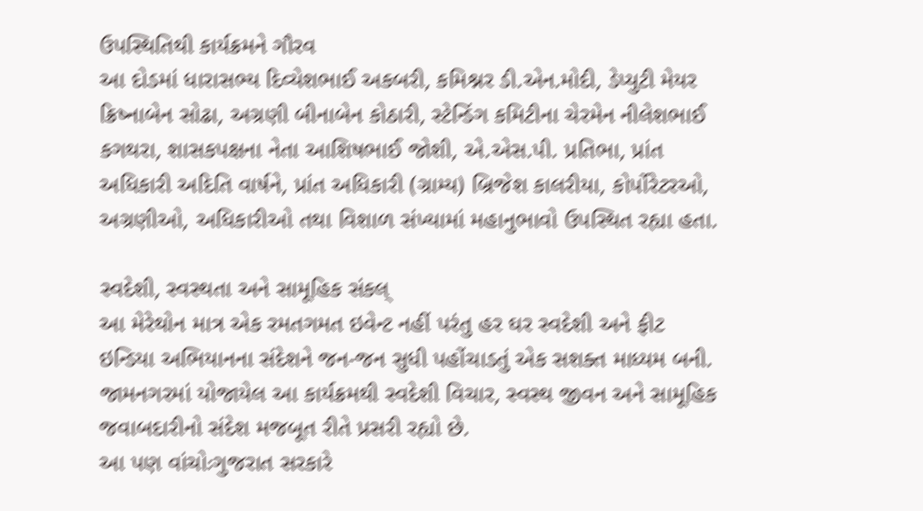ઉપસ્થિતિથી કાર્યક્રમને ગૌરવ
આ દોડમાં ધારાસભ્ય દિવ્યેશભાઈ અકબરી, કમિશ્નર ડી.એન.મોદી, ડેપ્યુટી મેયર ક્રિષ્નાબેન સોઢા, અગ્રણી બીનાબેન કોઠારી, સ્ટેન્ડિંગ કમિટીના ચેરમેન નીલેશભાઈ કગથરા, શાસકપક્ષના નેતા આશિષભાઈ જોશી, એ.એસ.પી. પ્રતિભા, પ્રાંત અધિકારી અદિતિ વાર્ષને, પ્રાંત અધિકારી (ગ્રામ્ય) બ્રિજેશ કાલરીયા, કોર્પોરેટરઓ, અગ્રણીઓ, અધિકારીઓ તથા વિશાળ સંખ્યામાં મહાનુભાવો ઉપસ્થિત રહ્યા હતા.

સ્વદેશી, સ્વસ્થતા અને સામૂહિક સંકલ્
આ મેરેથોન માત્ર એક રમતગમત ઇવેન્ટ નહીં પરંતુ હર ઘર સ્વદેશી અને ફીટ ઇન્ડિયા અભિયાનના સંદેશને જન-જન સુધી પહોંચાડતું એક સશક્ત માધ્યમ બની. જામનગરમાં યોજાયેલ આ કાર્યક્રમથી સ્વદેશી વિચાર, સ્વસ્થ જીવન અને સામૂહિક જવાબદારીનો સંદેશ મજબૂત રીતે પ્રસરી રહ્યો છે.
આ પણ વાંચોઃગુજરાત સરકારે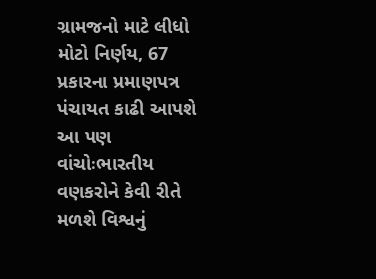ગ્રામજનો માટે લીધો મોટો નિર્ણય, 67 પ્રકારના પ્રમાણપત્ર પંચાયત કાઢી આપશે
આ પણ વાંચોઃભારતીય વણકરોને કેવી રીતે મળશે વિશ્વનું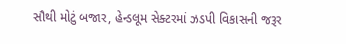સૌથી મોટું બજાર, હેન્ડલૂમ સેક્ટરમાં ઝડપી વિકાસની જરૂર